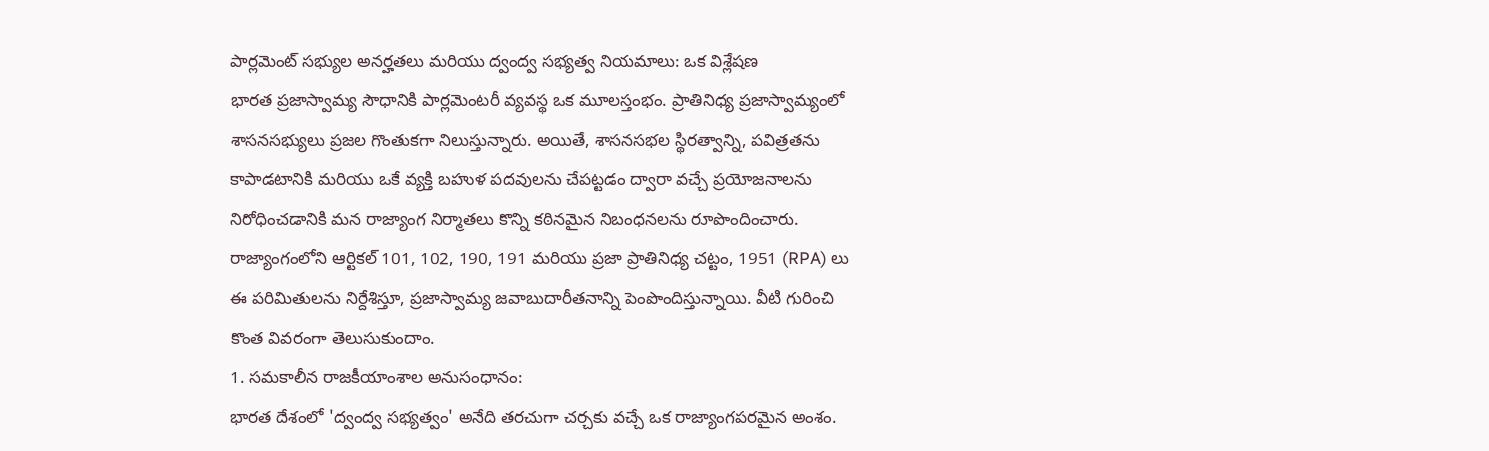పార్లమెంట్ సభ్యుల అనర్హతలు మరియు ద్వంద్వ సభ్యత్వ నియమాలు: ఒక విశ్లేషణ
భారత ప్రజాస్వామ్య సౌధానికి పార్లమెంటరీ వ్యవస్థ ఒక మూలస్తంభం. ప్రాతినిధ్య ప్రజాస్వామ్యంలో శాసనసభ్యులు ప్రజల గొంతుకగా నిలుస్తున్నారు. అయితే, శాసనసభల స్థిరత్వాన్ని, పవిత్రతను కాపాడటానికి మరియు ఒకే వ్యక్తి బహుళ పదవులను చేపట్టడం ద్వారా వచ్చే ప్రయోజనాలను నిరోధించడానికి మన రాజ్యాంగ నిర్మాతలు కొన్ని కఠినమైన నిబంధనలను రూపొందించారు.
రాజ్యాంగంలోని ఆర్టికల్ 101, 102, 190, 191 మరియు ప్రజా ప్రాతినిధ్య చట్టం, 1951 (RPA) లు ఈ పరిమితులను నిర్దేశిస్తూ, ప్రజాస్వామ్య జవాబుదారీతనాన్ని పెంపొందిస్తున్నాయి. వీటి గురించి కొంత వివరంగా తెలుసుకుందాం.
1. సమకాలీన రాజకీయాంశాల అనుసంధానం:
భారత దేశంలో 'ద్వంద్వ సభ్యత్వం' అనేది తరచుగా చర్చకు వచ్చే ఒక రాజ్యాంగపరమైన అంశం.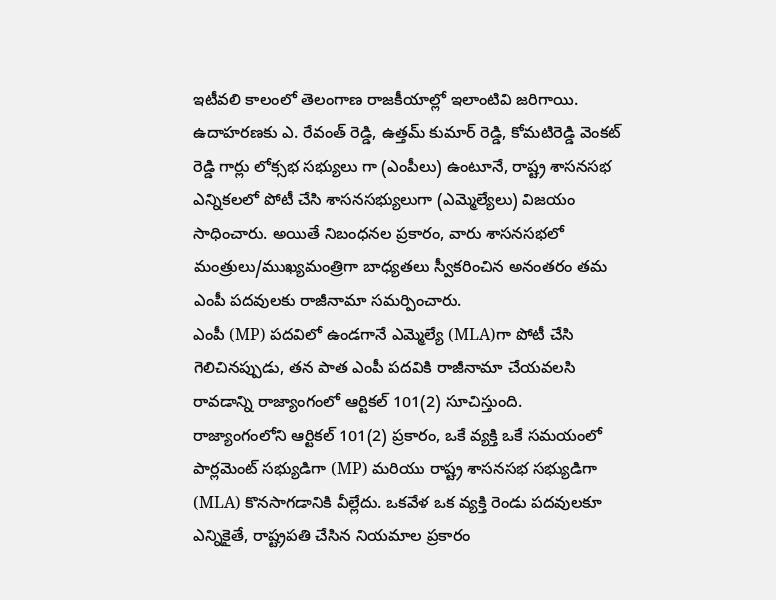ఇటీవలి కాలంలో తెలంగాణ రాజకీయాల్లో ఇలాంటివి జరిగాయి. ఉదాహరణకు ఎ. రేవంత్ రెడ్డి, ఉత్తమ్ కుమార్ రెడ్డి, కోమటిరెడ్డి వెంకట్ రెడ్డి గార్లు లోక్సభ సభ్యులు గా (ఎంపీలు) ఉంటూనే, రాష్ట్ర శాసనసభ ఎన్నికలలో పోటీ చేసి శాసనసభ్యులుగా (ఎమ్మెల్యేలు) విజయం సాధించారు. అయితే నిబంధనల ప్రకారం, వారు శాసనసభలో మంత్రులు/ముఖ్యమంత్రిగా బాధ్యతలు స్వీకరించిన అనంతరం తమ ఎంపీ పదవులకు రాజీనామా సమర్పించారు.
ఎంపీ (MP) పదవిలో ఉండగానే ఎమ్మెల్యే (MLA)గా పోటీ చేసి గెలిచినప్పుడు, తన పాత ఎంపీ పదవికి రాజీనామా చేయవలసి రావడాన్ని రాజ్యాంగంలో ఆర్టికల్ 101(2) సూచిస్తుంది.
రాజ్యాంగంలోని ఆర్టికల్ 101(2) ప్రకారం, ఒకే వ్యక్తి ఒకే సమయంలో పార్లమెంట్ సభ్యుడిగా (MP) మరియు రాష్ట్ర శాసనసభ సభ్యుడిగా (MLA) కొనసాగడానికి వీల్లేదు. ఒకవేళ ఒక వ్యక్తి రెండు పదవులకూ ఎన్నికైతే, రాష్ట్రపతి చేసిన నియమాల ప్రకారం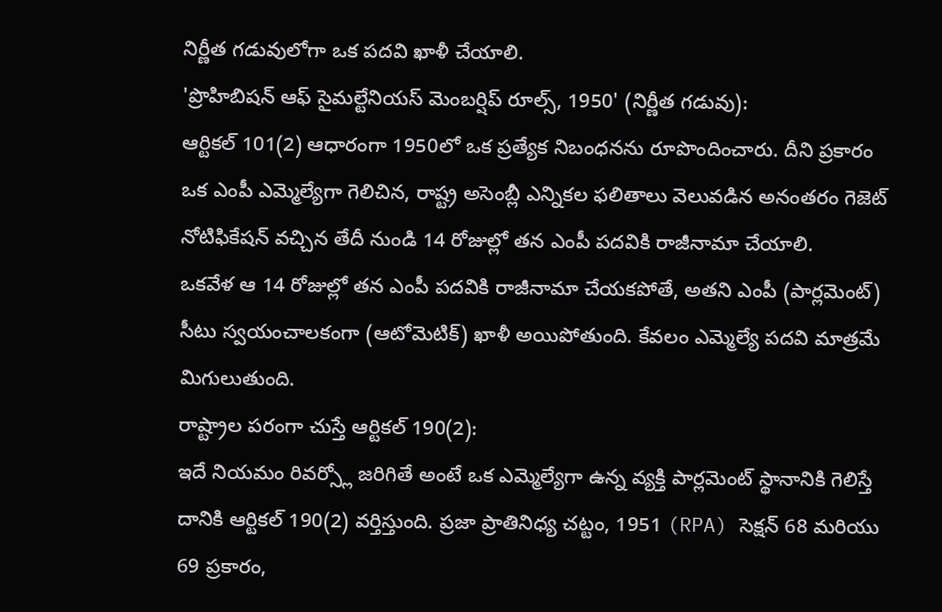నిర్ణీత గడువులోగా ఒక పదవి ఖాళీ చేయాలి.
'ప్రొహిబిషన్ ఆఫ్ సైమల్టేనియస్ మెంబర్షిప్ రూల్స్, 1950' (నిర్ణీత గడువు):
ఆర్టికల్ 101(2) ఆధారంగా 1950లో ఒక ప్రత్యేక నిబంధనను రూపొందించారు. దీని ప్రకారం ఒక ఎంపీ ఎమ్మెల్యేగా గెలిచిన, రాష్ట్ర అసెంబ్లీ ఎన్నికల ఫలితాలు వెలువడిన అనంతరం గెజెట్ నోటిఫికేషన్ వచ్చిన తేదీ నుండి 14 రోజుల్లో తన ఎంపీ పదవికి రాజీనామా చేయాలి.
ఒకవేళ ఆ 14 రోజుల్లో తన ఎంపీ పదవికి రాజీనామా చేయకపోతే, అతని ఎంపీ (పార్లమెంట్) సీటు స్వయంచాలకంగా (ఆటోమెటిక్) ఖాళీ అయిపోతుంది. కేవలం ఎమ్మెల్యే పదవి మాత్రమే మిగులుతుంది.
రాష్ట్రాల పరంగా చుస్తే ఆర్టికల్ 190(2):
ఇదే నియమం రివర్స్లో జరిగితే అంటే ఒక ఎమ్మెల్యేగా ఉన్న వ్యక్తి పార్లమెంట్ స్థానానికి గెలిస్తే దానికి ఆర్టికల్ 190(2) వర్తిస్తుంది. ప్రజా ప్రాతినిధ్య చట్టం, 1951 (RPA) సెక్షన్ 68 మరియు 69 ప్రకారం,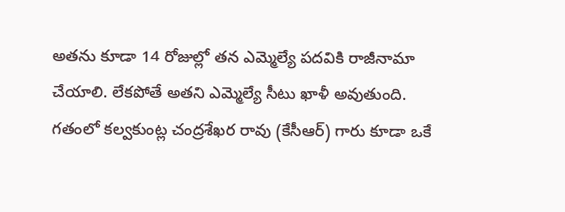అతను కూడా 14 రోజుల్లో తన ఎమ్మెల్యే పదవికి రాజీనామా చేయాలి. లేకపోతే అతని ఎమ్మెల్యే సీటు ఖాళీ అవుతుంది.
గతంలో కల్వకుంట్ల చంద్రశేఖర రావు (కేసీఆర్) గారు కూడా ఒకే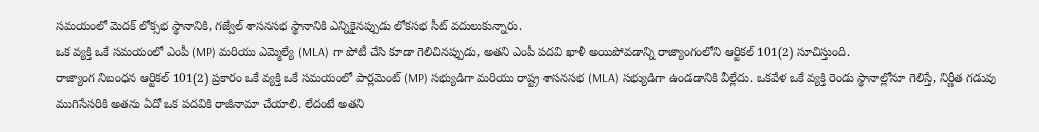సమయంలో మెదక్ లోక్సభ స్థానానికి, గజ్వేల్ శాసనసభ స్థానానికి ఎన్నికైనప్పుడు లోకసభ సీట్ వదులుకున్నారు.
ఒక వ్యక్తి ఒకే సమయంలో ఎంపీ (MP) మరియు ఎమ్మెల్యే (MLA) గా పోటీ చేసి కూడా గెలిచినప్పుడు, అతని ఎంపీ పదవి ఖాళీ అయిపోవడాన్ని రాజ్యాంగంలోని ఆర్టికల్ 101(2) సూచిస్తుంది.
రాజ్యాంగ నిబంధన ఆర్టికల్ 101(2) ప్రకారం ఒకే వ్యక్తి ఒకే సమయంలో పార్లమెంట్ (MP) సభ్యుడిగా మరియు రాష్ట్ర శాసనసభ (MLA) సభ్యుడిగా ఉండడానికి వీల్లేదు. ఒకవేళ ఒకే వ్యక్తి రెండు స్థానాల్లోనూ గెలిస్తే, నిర్ణీత గడువు ముగిసేసరికి అతను ఏదో ఒక పదవికి రాజీనామా చేయాలి. లేదంటే అతని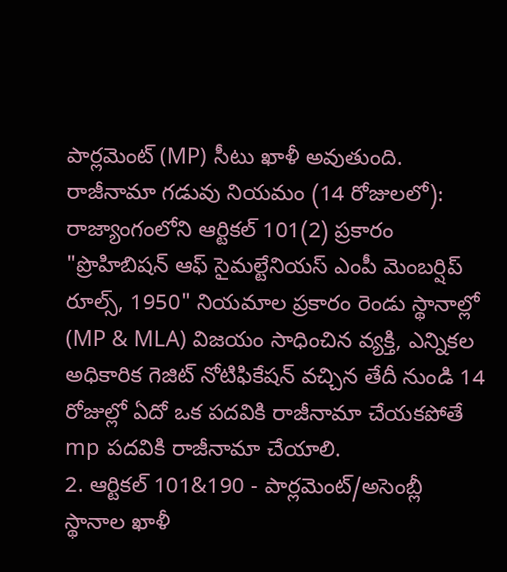పార్లమెంట్ (MP) సీటు ఖాళీ అవుతుంది.
రాజీనామా గడువు నియమం (14 రోజులలో):
రాజ్యాంగంలోని ఆర్టికల్ 101(2) ప్రకారం "ప్రొహిబిషన్ ఆఫ్ సైమల్టేనియస్ ఎంపీ మెంబర్షిప్ రూల్స్, 1950" నియమాల ప్రకారం రెండు స్థానాల్లో (MP & MLA) విజయం సాధించిన వ్యక్తి, ఎన్నికల అధికారిక గెజిట్ నోటిఫికేషన్ వచ్చిన తేదీ నుండి 14 రోజుల్లో ఏదో ఒక పదవికి రాజీనామా చేయకపోతే mp పదవికి రాజీనామా చేయాలి.
2. ఆర్టికల్ 101&190 - పార్లమెంట్/అసెంబ్లీ స్థానాల ఖాళీ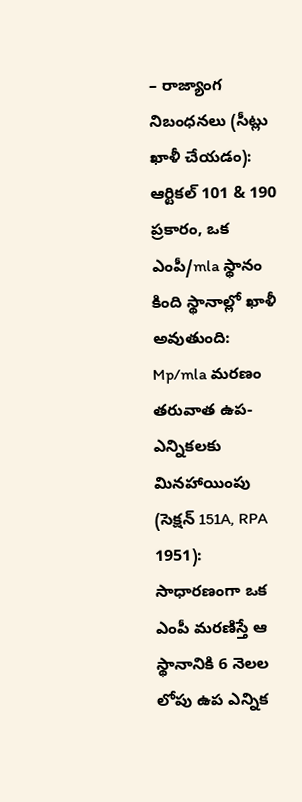– రాజ్యాంగ నిబంధనలు (సీట్లు ఖాళీ చేయడం):
ఆర్టికల్ 101 & 190 ప్రకారం, ఒక ఎంపీ/mla స్థానం కింది స్థానాల్లో ఖాళీ అవుతుంది:
Mp/mla మరణం తరువాత ఉప-ఎన్నికలకు మినహాయింపు (సెక్షన్ 151A, RPA 1951):
సాధారణంగా ఒక ఎంపీ మరణిస్తే ఆ స్థానానికి 6 నెలల లోపు ఉప ఎన్నిక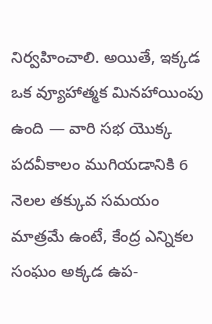నిర్వహించాలి. అయితే, ఇక్కడ ఒక వ్యూహాత్మక మినహాయింపు ఉంది — వారి సభ యొక్క పదవీకాలం ముగియడానికి 6 నెలల తక్కువ సమయం మాత్రమే ఉంటే, కేంద్ర ఎన్నికల సంఘం అక్కడ ఉప-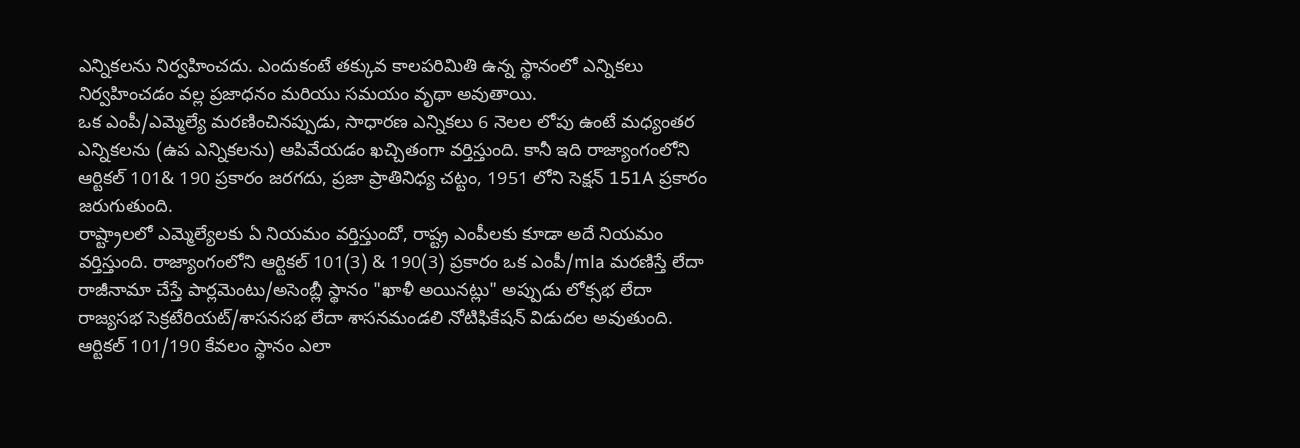ఎన్నికలను నిర్వహించదు. ఎందుకంటే తక్కువ కాలపరిమితి ఉన్న స్థానంలో ఎన్నికలు నిర్వహించడం వల్ల ప్రజాధనం మరియు సమయం వృథా అవుతాయి.
ఒక ఎంపీ/ఎమ్మెల్యే మరణించినప్పుడు, సాధారణ ఎన్నికలు 6 నెలల లోపు ఉంటే మధ్యంతర ఎన్నికలను (ఉప ఎన్నికలను) ఆపివేయడం ఖచ్చితంగా వర్తిస్తుంది. కానీ ఇది రాజ్యాంగంలోని ఆర్టికల్ 101& 190 ప్రకారం జరగదు, ప్రజా ప్రాతినిధ్య చట్టం, 1951 లోని సెక్షన్ 151A ప్రకారం జరుగుతుంది.
రాష్ట్రాలలో ఎమ్మెల్యేలకు ఏ నియమం వర్తిస్తుందో, రాష్ట్ర ఎంపీలకు కూడా అదే నియమం వర్తిస్తుంది. రాజ్యాంగంలోని ఆర్టికల్ 101(3) & 190(3) ప్రకారం ఒక ఎంపీ/mla మరణిస్తే లేదా రాజీనామా చేస్తే పార్లమెంటు/అసెంబ్లీ స్థానం "ఖాళీ అయినట్లు" అప్పుడు లోక్సభ లేదా రాజ్యసభ సెక్రటేరియట్/శాసనసభ లేదా శాసనమండలి నోటిఫికేషన్ విడుదల అవుతుంది.
ఆర్టికల్ 101/190 కేవలం స్థానం ఎలా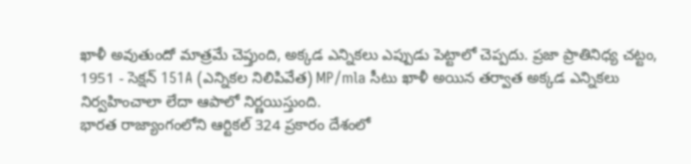ఖాళీ అవుతుందో మాత్రమే చెప్తుంది, అక్కడ ఎన్నికలు ఎప్పుడు పెట్టాలో చెప్పదు. ప్రజా ప్రాతినిధ్య చట్టం, 1951 - సెక్షన్ 151A (ఎన్నికల నిలిపివేత) MP/mla సీటు ఖాళీ అయిన తర్వాత అక్కడ ఎన్నికలు నిర్వహించాలా లేదా ఆపాలో నిర్ణయిస్తుంది.
భారత రాజ్యాంగంలోని ఆర్టికల్ 324 ప్రకారం దేశంలో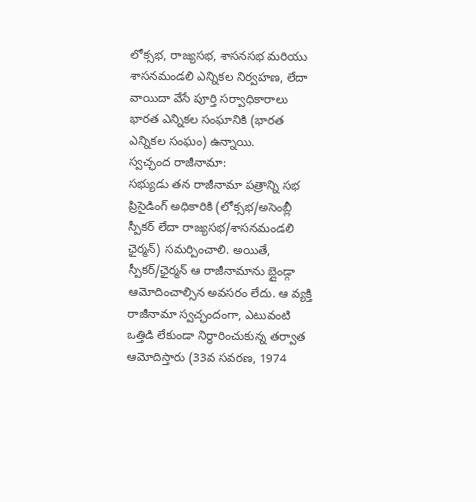లోక్సభ, రాజ్యసభ, శాసనసభ మరియు శాసనమండలి ఎన్నికల నిర్వహణ, లేదా వాయిదా వేసే పూర్తి సర్వాధికారాలు భారత ఎన్నికల సంఘానికి (భారత ఎన్నికల సంఘం) ఉన్నాయి.
స్వచ్ఛంద రాజీనామా:
సభ్యుడు తన రాజీనామా పత్రాన్ని సభ ప్రిసైడింగ్ అధికారికి (లోక్సభ/అసెంబ్లీ స్పీకర్ లేదా రాజ్యసభ/శాసనమండలి ఛైర్మన్) సమర్పించాలి. అయితే, స్పీకర్/ఛైర్మన్ ఆ రాజీనామాను బ్లైండ్గా ఆమోదించాల్సిన అవసరం లేదు. ఆ వ్యక్తి రాజీనామా స్వచ్ఛందంగా, ఎటువంటి ఒత్తిడి లేకుండా నిర్ధారించుకున్న తర్వాత ఆమోదిస్తారు (33వ సవరణ, 1974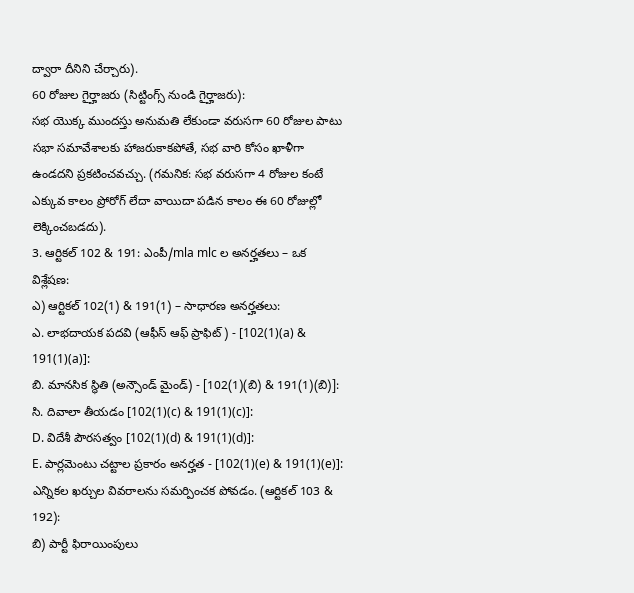ద్వారా దీనిని చేర్చారు).
60 రోజుల గైర్హాజరు (సిట్టింగ్స్ నుండి గైర్హాజరు):
సభ యొక్క ముందస్తు అనుమతి లేకుండా వరుసగా 60 రోజుల పాటు సభా సమావేశాలకు హాజరుకాకపోతే, సభ వారి కోసం ఖాళీగా ఉండదని ప్రకటించవచ్చు. (గమనిక: సభ వరుసగా 4 రోజుల కంటే ఎక్కువ కాలం ప్రోరోగ్ లేదా వాయిదా పడిన కాలం ఈ 60 రోజుల్లో లెక్కించబడదు).
3. ఆర్టికల్ 102 & 191: ఎంపీ/mla mlc ల అనర్హతలు – ఒక విశ్లేషణ:
ఎ) ఆర్టికల్ 102(1) & 191(1) – సాధారణ అనర్హతలు:
ఎ. లాభదాయక పదవి (ఆఫీస్ ఆఫ్ ప్రాఫిట్) - [102(1)(a) & 191(1)(a)]:
బి. మానసిక స్థితి (అన్సౌండ్ మైండ్) - [102(1)(బి) & 191(1)(బి)]:
సి. దివాలా తీయడం [102(1)(c) & 191(1)(c)]:
D. విదేశీ పౌరసత్వం [102(1)(d) & 191(1)(d)]:
E. పార్లమెంటు చట్టాల ప్రకారం అనర్హత - [102(1)(e) & 191(1)(e)]:
ఎన్నికల ఖర్చుల వివరాలను సమర్పించక పోవడం. (ఆర్టికల్ 103 & 192):
బి) పార్టీ ఫిరాయింపులు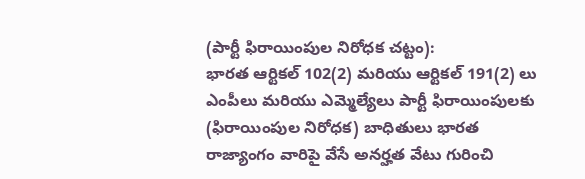(పార్టీ ఫిరాయింపుల నిరోధక చట్టం):
భారత ఆర్టికల్ 102(2) మరియు ఆర్టికల్ 191(2) లు ఎంపీలు మరియు ఎమ్మెల్యేలు పార్టీ ఫిరాయింపులకు (ఫిరాయింపుల నిరోధక) బాధితులు భారత రాజ్యాంగం వారిపై వేసే అనర్హత వేటు గురించి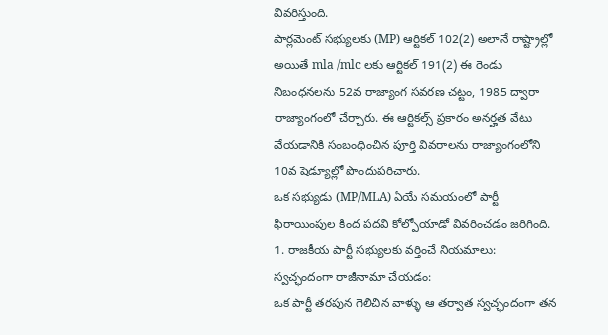వివరిస్తుంది.
పార్లమెంట్ సభ్యులకు (MP) ఆర్టికల్ 102(2) అలానే రాష్ట్రాల్లో అయితే mla /mlc లకు ఆర్టికల్ 191(2) ఈ రెండు నిబంధనలను 52వ రాజ్యాంగ సవరణ చట్టం, 1985 ద్వారా రాజ్యాంగంలో చేర్చారు. ఈ ఆర్టికల్స్ ప్రకారం అనర్హత వేటు వేయడానికి సంబంధించిన పూర్తి వివరాలను రాజ్యాంగంలోని 10వ షెడ్యూల్లో పొందుపరిచారు.
ఒక సభ్యుడు (MP/MLA) ఏయే సమయంలో పార్టీ ఫిరాయింపుల కింద పదవి కోల్పోయాడో వివరించడం జరిగింది.
1. రాజకీయ పార్టీ సభ్యులకు వర్తించే నియమాలు:
స్వచ్ఛందంగా రాజీనామా చేయడం:
ఒక పార్టీ తరపున గెలిచిన వాళ్ళు ఆ తర్వాత స్వచ్ఛందంగా తన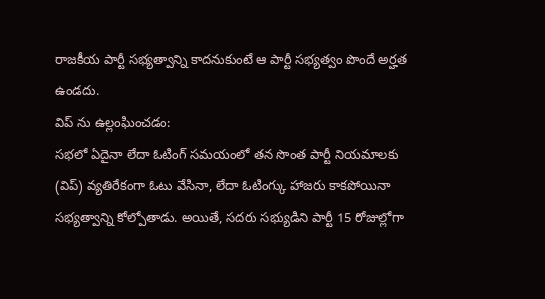రాజకీయ పార్టీ సభ్యత్వాన్ని కాదనుకుంటే ఆ పార్టీ సభ్యత్వం పొందే అర్హత ఉండదు.
విప్ ను ఉల్లంఘించడం:
సభలో ఏదైనా లేదా ఓటింగ్ సమయంలో తన సొంత పార్టీ నియమాలకు (విప్) వ్యతిరేకంగా ఓటు వేసినా, లేదా ఓటింగ్కు హాజరు కాకపోయినా సభ్యత్వాన్ని కోల్పోతాడు. అయితే, సదరు సభ్యుడిని పార్టీ 15 రోజుల్లోగా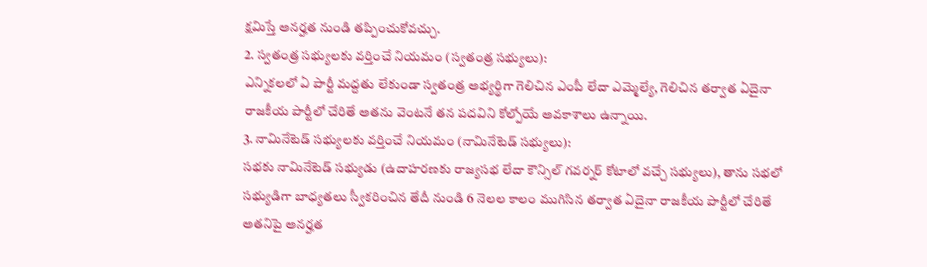క్షమిస్తే అనర్హత నుండి తప్పించుకోవచ్చు.
2. స్వతంత్ర సభ్యులకు వర్తించే నియమం (స్వతంత్ర సభ్యులు):
ఎన్నికలలో ఏ పార్టీ మద్దతు లేకుండా స్వతంత్ర అభ్యర్థిగా గెలిచిన ఎంపీ లేదా ఎమ్మెల్యే, గెలిచిన తర్వాత ఏదైనా రాజకీయ పార్టీలో చేరితే అతను వెంటనే తన పదవిని కోల్పోయే అవకాశాలు ఉన్నాయి.
3. నామినేటెడ్ సభ్యులకు వర్తించే నియమం (నామినేటెడ్ సభ్యులు):
సభకు నామినేటెడ్ సభ్యుడు (ఉదాహరణకు రాజ్యసభ లేదా కౌన్సిల్ గవర్నర్ కోటాలో వచ్చే సభ్యులు), తాను సభలో సభ్యుడిగా బాధ్యతలు స్వీకరించిన తేదీ నుండి 6 నెలల కాలం ముగిసిన తర్వాత ఏదైనా రాజకీయ పార్టీలో చేరితే అతనిపై అనర్హత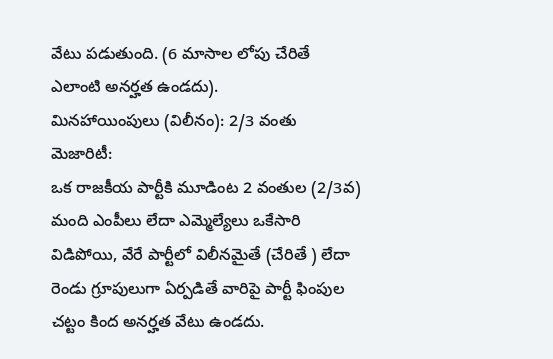వేటు పడుతుంది. (6 మాసాల లోపు చేరితే ఎలాంటి అనర్హత ఉండదు).
మినహాయింపులు (విలీనం): 2/3 వంతు మెజారిటీ:
ఒక రాజకీయ పార్టీకి మూడింట 2 వంతుల (2/3వ) మంది ఎంపీలు లేదా ఎమ్మెల్యేలు ఒకేసారి విడిపోయి, వేరే పార్టీలో విలీనమైతే (చేరితే ) లేదా రెండు గ్రూపులుగా ఏర్పడితే వారిపై పార్టీ ఫింపుల చట్టం కింద అనర్హత వేటు ఉండదు.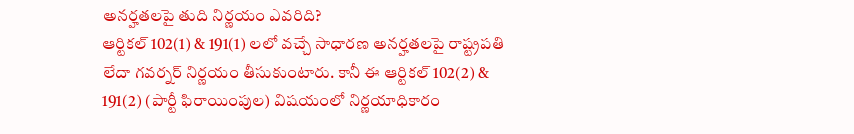అనర్హతలపై తుది నిర్ణయం ఎవరిది?
ఆర్టికల్ 102(1) & 191(1) లలో వచ్చే సాధారణ అనర్హతలపై రాష్ట్రపతి లేదా గవర్నర్ నిర్ణయం తీసుకుంటారు. కానీ ఈ ఆర్టికల్ 102(2) & 191(2) (పార్టీ ఫిరాయింపుల) విషయంలో నిర్ణయాధికారం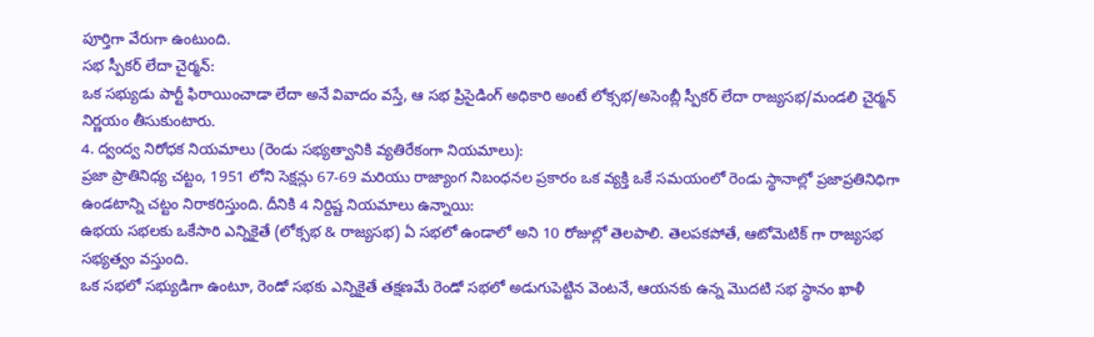పూర్తిగా వేరుగా ఉంటుంది.
సభ స్పీకర్ లేదా చైర్మన్:
ఒక సభ్యుడు పార్టీ ఫిరాయించాడా లేదా అనే వివాదం వస్తే, ఆ సభ ప్రిసైడింగ్ అధికారి అంటే లోక్సభ/అసెంబ్లీ స్పీకర్ లేదా రాజ్యసభ/మండలి చైర్మన్ నిర్ణయం తీసుకుంటారు.
4. ద్వంద్వ నిరోధక నియమాలు (రెండు సభ్యత్వానికి వ్యతిరేకంగా నియమాలు):
ప్రజా ప్రాతినిధ్య చట్టం, 1951 లోని సెక్షన్లు 67-69 మరియు రాజ్యాంగ నిబంధనల ప్రకారం ఒక వ్యక్తి ఒకే సమయంలో రెండు స్థానాల్లో ప్రజాప్రతినిధిగా ఉండటాన్ని చట్టం నిరాకరిస్తుంది. దీనికి 4 నిర్దిష్ట నియమాలు ఉన్నాయి:
ఉభయ సభలకు ఒకేసారి ఎన్నికైతే (లోక్సభ & రాజ్యసభ) ఏ సభలో ఉండాలో అని 10 రోజుల్లో తెలపాలి. తెలపకపోతే, ఆటోమెటిక్ గా రాజ్యసభ సభ్యత్వం వస్తుంది.
ఒక సభలో సభ్యుడిగా ఉంటూ, రెండో సభకు ఎన్నికైతే తక్షణమే రెండో సభలో అడుగుపెట్టిన వెంటనే, ఆయనకు ఉన్న మొదటి సభ స్థానం ఖాళీ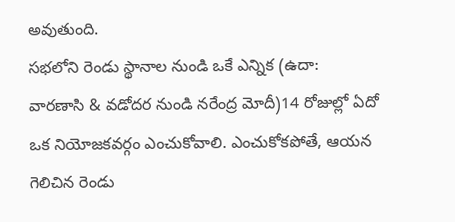అవుతుంది.
సభలోని రెండు స్థానాల నుండి ఒకే ఎన్నిక (ఉదా: వారణాసి & వడోదర నుండి నరేంద్ర మోదీ)14 రోజుల్లో ఏదో ఒక నియోజకవర్గం ఎంచుకోవాలి. ఎంచుకోకపోతే, ఆయన గెలిచిన రెండు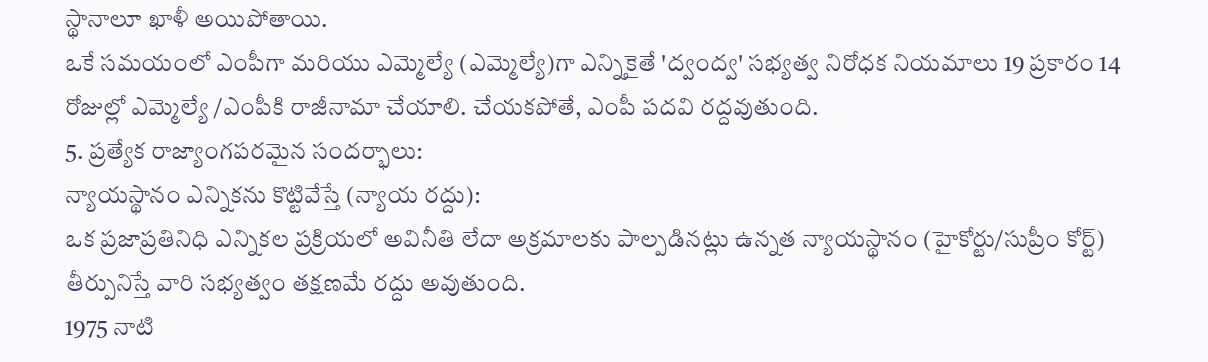స్థానాలూ ఖాళీ అయిపోతాయి.
ఒకే సమయంలో ఎంపీగా మరియు ఎమ్మెల్యే (ఎమ్మెల్యే)గా ఎన్నికైతే 'ద్వంద్వ' సభ్యత్వ నిరోధక నియమాలు 19 ప్రకారం 14 రోజుల్లో ఎమ్మెల్యే /ఎంపీకి రాజీనామా చేయాలి. చేయకపోతే, ఎంపీ పదవి రద్దవుతుంది.
5. ప్రత్యేక రాజ్యాంగపరమైన సందర్భాలు:
న్యాయస్థానం ఎన్నికను కొట్టివేస్తే (న్యాయ రద్దు):
ఒక ప్రజాప్రతినిధి ఎన్నికల ప్రక్రియలో అవినీతి లేదా అక్రమాలకు పాల్పడినట్లు ఉన్నత న్యాయస్థానం (హైకోర్టు/సుప్రీం కోర్ట్) తీర్పునిస్తే వారి సభ్యత్వం తక్షణమే రద్దు అవుతుంది.
1975 నాటి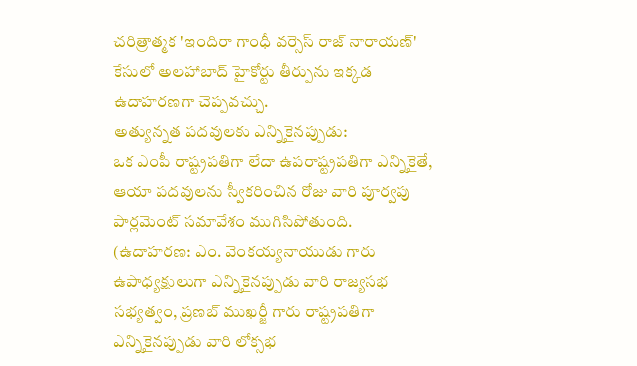చరిత్రాత్మక 'ఇందిరా గాంధీ వర్సెస్ రాజ్ నారాయణ్' కేసులో అలహాబాద్ హైకోర్టు తీర్పును ఇక్కడ ఉదాహరణగా చెప్పవచ్చు.
అత్యున్నత పదవులకు ఎన్నికైనప్పుడు:
ఒక ఎంపీ రాష్ట్రపతిగా లేదా ఉపరాష్ట్రపతిగా ఎన్నికైతే, ఆయా పదవులను స్వీకరించిన రోజు వారి పూర్వపు పార్లమెంట్ సమావేశం ముగిసిపోతుంది.
(ఉదాహరణ: ఎం. వెంకయ్యనాయుడు గారు ఉపాధ్యక్షులుగా ఎన్నికైనప్పుడు వారి రాజ్యసభ సభ్యత్వం, ప్రణబ్ ముఖర్జీ గారు రాష్ట్రపతిగా ఎన్నికైనప్పుడు వారి లోక్సభ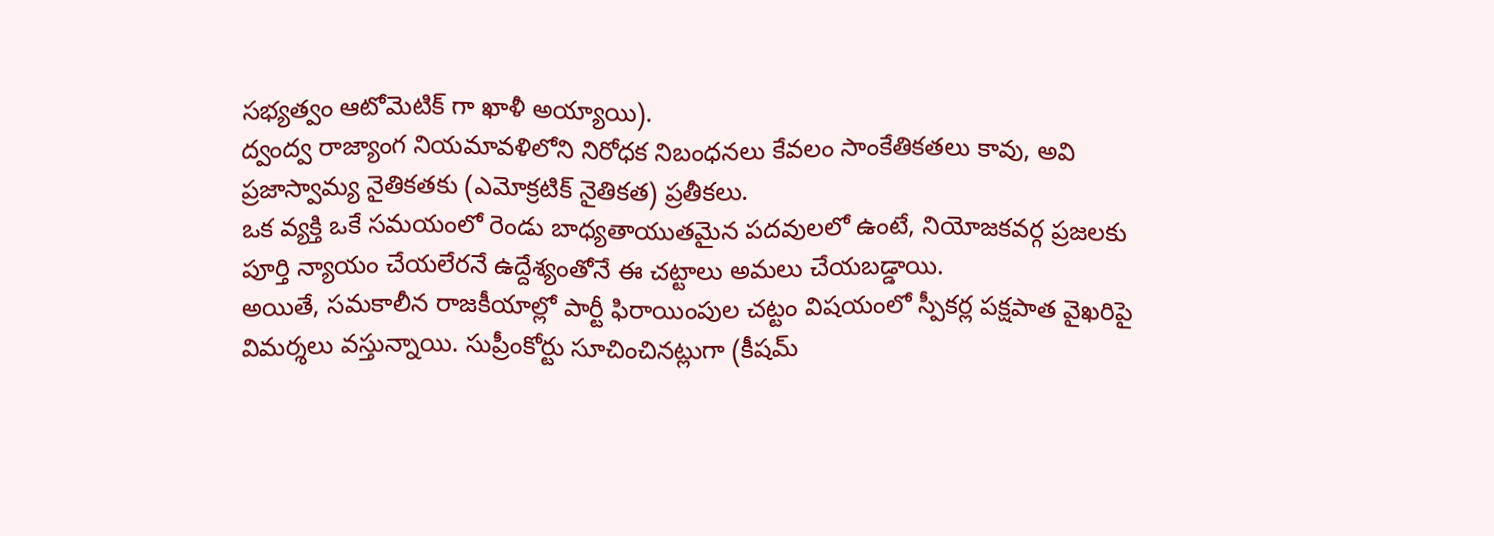సభ్యత్వం ఆటోమెటిక్ గా ఖాళీ అయ్యాయి).
ద్వంద్వ రాజ్యాంగ నియమావళిలోని నిరోధక నిబంధనలు కేవలం సాంకేతికతలు కావు, అవి ప్రజాస్వామ్య నైతికతకు (ఎమోక్రటిక్ నైతికత) ప్రతీకలు.
ఒక వ్యక్తి ఒకే సమయంలో రెండు బాధ్యతాయుతమైన పదవులలో ఉంటే, నియోజకవర్గ ప్రజలకు పూర్తి న్యాయం చేయలేరనే ఉద్దేశ్యంతోనే ఈ చట్టాలు అమలు చేయబడ్డాయి.
అయితే, సమకాలీన రాజకీయాల్లో పార్టీ ఫిరాయింపుల చట్టం విషయంలో స్పీకర్ల పక్షపాత వైఖరిపై విమర్శలు వస్తున్నాయి. సుప్రీంకోర్టు సూచించినట్లుగా (కీషమ్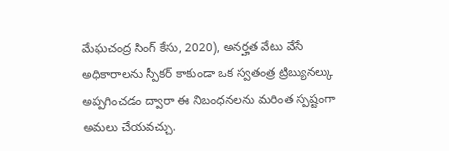మేఘచంద్ర సింగ్ కేసు, 2020), అనర్హత వేటు వేసే అధికారాలను స్పీకర్ కాకుండా ఒక స్వతంత్ర ట్రిబ్యునల్కు అప్పగించడం ద్వారా ఈ నిబంధనలను మరింత స్పష్టంగా అమలు చేయవచ్చు.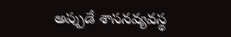అప్పుడే శాసనవ్యవస్థ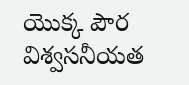యొక్క పౌర విశ్వసనీయత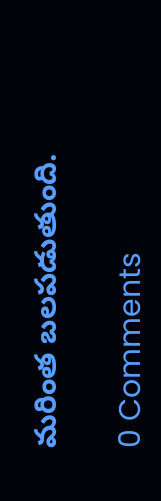మరింత బలపడుతుంది.

0 Comments